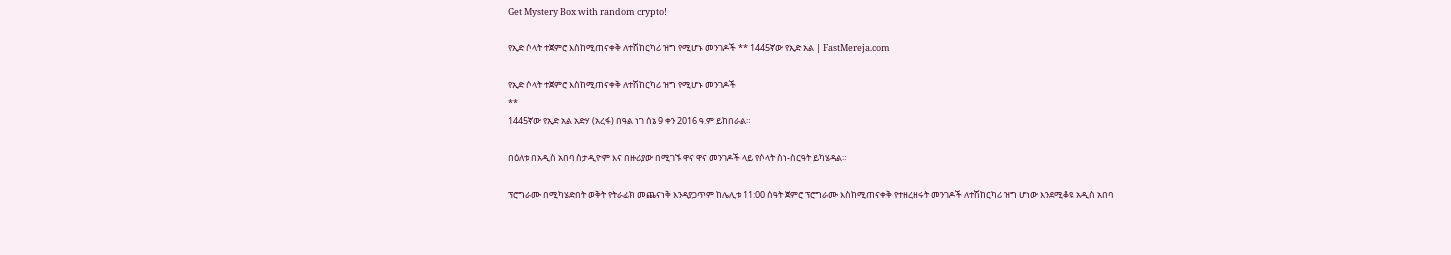Get Mystery Box with random crypto!

የኢድ ሶላት ተጀምሮ እስከሚጠናቀቅ ለተሽከርካሪ ዝግ የሚሆኑ መንገዶች ** 1445ኛው የኢድ አል | FastMereja.com

የኢድ ሶላት ተጀምሮ እስከሚጠናቀቅ ለተሽከርካሪ ዝግ የሚሆኑ መንገዶች
**
1445ኛው የኢድ አል አድሃ (አረፋ) በዓል ነገ ሰኔ 9 ቀን 2016 ዓ.ም ይከበራል።

በዕለቱ በአዲስ አበባ ስታዲዮም እና በዙሪያው በሚገኙ ዋና ዋና መንገዶች ላይ የሶላት ስነ-ስርዓት ይካሄዳል።

ፕሮግራሙ በሚካሄድበት ወቅት የትራፊክ መጨናነቅ እንዳያጋጥም ከሌሊቱ 11:00 ሰዓት ጀምሮ ፕሮግራሙ እስከሚጠናቀቅ የተዘረዘሩት መንገዶች ለተሽከርካሪ ዝግ ሆነው እንደሚቆዩ አዲስ አበባ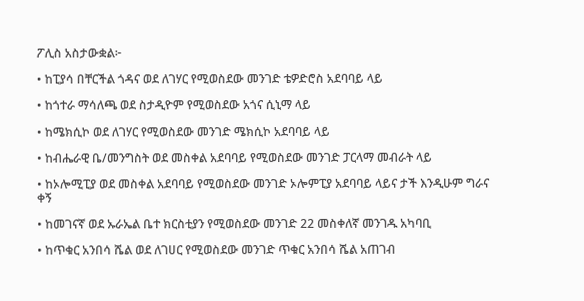ፖሊስ አስታውቋል፦

• ከፒያሳ በቸርችል ጎዳና ወደ ለገሃር የሚወስደው መንገድ ቴዎድሮስ አደባባይ ላይ

• ከጎተራ ማሳለጫ ወደ ስታዲዮም የሚወስደው አጎና ሲኒማ ላይ

• ከሜክሲኮ ወደ ለገሃር የሚወስደው መንገድ ሜክሲኮ አደባባይ ላይ

• ከብሔራዊ ቤ/መንግስት ወደ መስቀል አደባባይ የሚወስደው መንገድ ፓርላማ መብራት ላይ

• ከኦሎሚፒያ ወደ መስቀል አደባባይ የሚወስደው መንገድ ኦሎምፒያ አደባባይ ላይና ታች እንዲሁም ግራና ቀኝ

• ከመገናኛ ወደ ኡራኤል ቤተ ክርስቲያን የሚወስደው መንገድ 22 መስቀለኛ መንገዱ አካባቢ

• ከጥቁር አንበሳ ሼል ወደ ለገሀር የሚወስደው መንገድ ጥቁር አንበሳ ሼል አጠገብ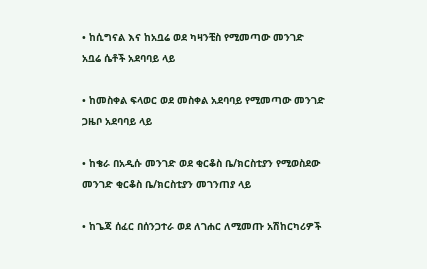• ከሲግናል እና ከአቧሬ ወደ ካዛንቺስ የሚመጣው መንገድ አቧሬ ሴቶች አደባባይ ላይ

• ከመስቀል ፍላወር ወደ መስቀል አደባባይ የሚመጣው መንገድ ጋዜቦ አደባባይ ላይ

• ከቄራ በአዲሱ መንገድ ወደ ቂርቆስ ቤ/ክርስቲያን የሚወስደው መንገድ ቂርቆስ ቤ/ክርስቲያን መገንጠያ ላይ

• ከጌጃ ሰፈር በሰንጋተራ ወደ ለገሐር ለሚመጡ አሽከርካሪዎች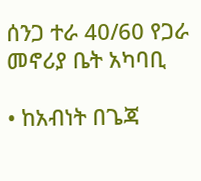ሰንጋ ተራ 40/60 የጋራ መኖሪያ ቤት አካባቢ

• ከአብነት በጌጃ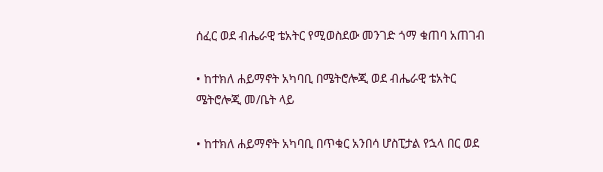ሰፈር ወደ ብሔራዊ ቴአትር የሚወስደው መንገድ ጎማ ቁጠባ አጠገብ

• ከተክለ ሐይማኖት አካባቢ በሜትሮሎጂ ወደ ብሔራዊ ቴአትር ሜትሮሎጂ መ/ቤት ላይ

• ከተክለ ሐይማኖት አካባቢ በጥቁር አንበሳ ሆስፒታል የኋላ በር ወደ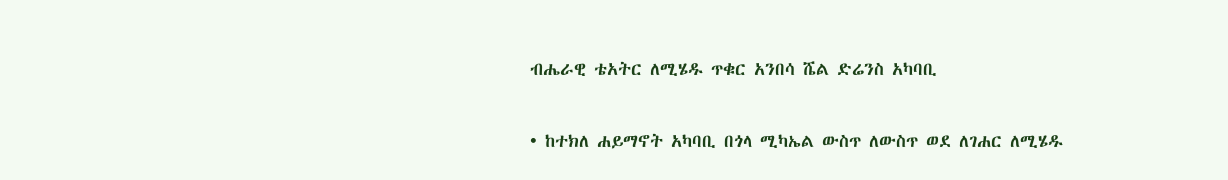ብሔራዊ ቴአትር ለሚሄዱ ጥቁር አንበሳ ሼል ድሬንስ አካባቢ

• ከተክለ ሐይማኖት አካባቢ በጎላ ሚካኤል ውስጥ ለውስጥ ወደ ለገሐር ለሚሄዱ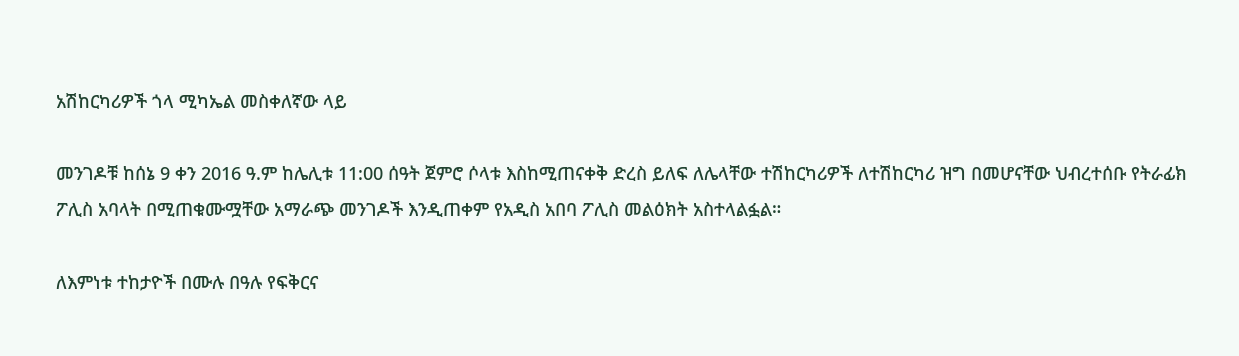አሽከርካሪዎች ጎላ ሚካኤል መስቀለኛው ላይ

መንገዶቹ ከሰኔ 9 ቀን 2016 ዓ.ም ከሌሊቱ 11:00 ሰዓት ጀምሮ ሶላቱ እስከሚጠናቀቅ ድረስ ይለፍ ለሌላቸው ተሽከርካሪዎች ለተሽከርካሪ ዝግ በመሆናቸው ህብረተሰቡ የትራፊክ ፖሊስ አባላት በሚጠቁሙሟቸው አማራጭ መንገዶች እንዲጠቀም የአዲስ አበባ ፖሊስ መልዕክት አስተላልፏል።

ለእምነቱ ተከታዮች በሙሉ በዓሉ የፍቅርና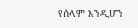የሰላም እንዲሆን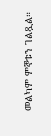መልካም ምኞቱን ገልጿል።